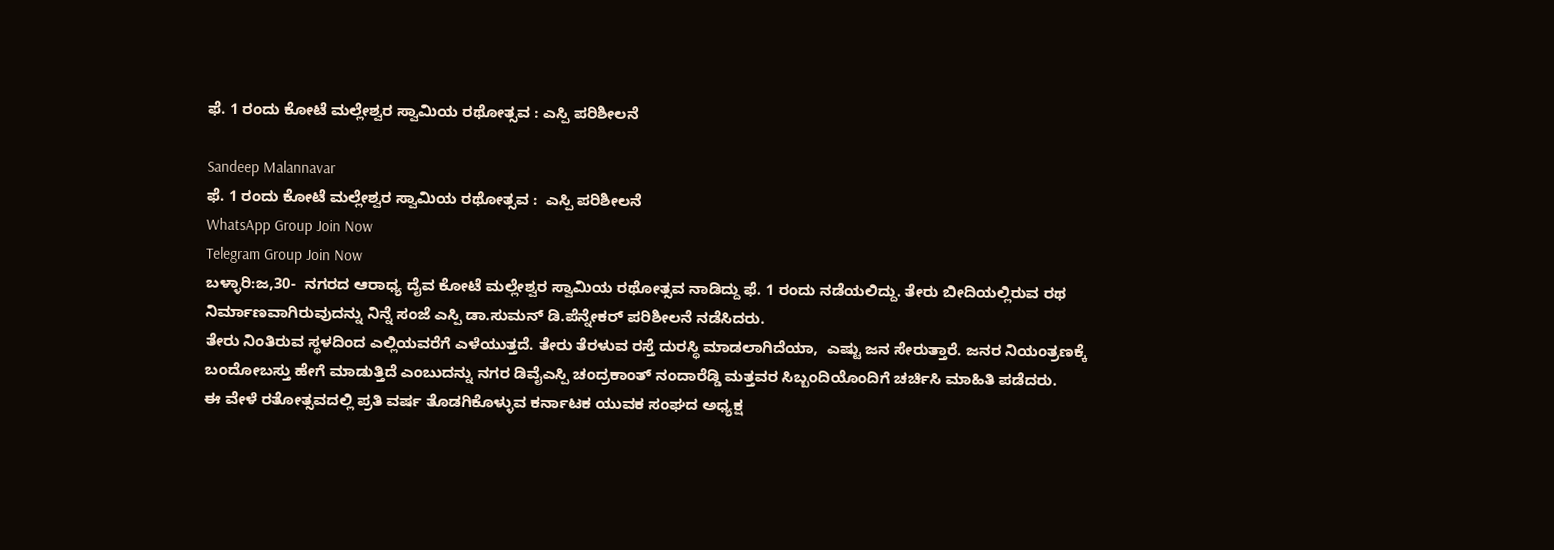ಫೆ. 1 ರಂದು ಕೋಟೆ ಮಲ್ಲೇಶ್ವರ ಸ್ವಾಮಿಯ ರಥೋತ್ಸವ : ಎಸ್ಪಿ ಪರಿಶೀಲನೆ

Sandeep Malannavar
ಫೆ. 1 ರಂದು ಕೋಟೆ ಮಲ್ಲೇಶ್ವರ ಸ್ವಾಮಿಯ ರಥೋತ್ಸವ :  ಎಸ್ಪಿ ಪರಿಶೀಲನೆ
WhatsApp Group Join Now
Telegram Group Join Now
ಬಳ್ಳಾರಿ:ಜ,30-  ನಗರದ ಆರಾಧ್ಯ ದೈವ ಕೋಟೆ ಮಲ್ಲೇಶ್ವರ ಸ್ವಾಮಿಯ ರಥೋತ್ಸವ ನಾಡಿದ್ದು ಫೆ. 1 ರಂದು ನಡೆಯಲಿದ್ದು. ತೇರು ಬೀದಿಯಲ್ಲಿರುವ ರಥ ನಿರ್ಮಾಣವಾಗಿರುವುದನ್ನು ನಿನ್ನೆ ಸಂಜೆ ಎಸ್ಪಿ ಡಾ.ಸುಮನ್ ಡಿ.ಪೆನ್ನೇಕರ್ ಪರಿಶೀಲನೆ ನಡೆಸಿದರು.
ತೇರು ನಿಂತಿರುವ ಸ್ಥಳದಿಂದ ಎಲ್ಲಿಯವರೆಗೆ ಎಳೆಯುತ್ತದೆ. ತೇರು ತೆರಳುವ ರಸ್ತೆ ದುರಸ್ಥಿ ಮಾಡಲಾಗಿದೆಯಾ,  ಎಷ್ಟು ಜನ ಸೇರುತ್ತಾರೆ. ಜನರ ನಿಯಂತ್ರಣಕ್ಕೆ ಬಂದೋಬಸ್ತು ಹೇಗೆ ಮಾಡುತ್ತಿದೆ ಎಂಬುದನ್ನು ನಗರ ಡಿವೈಎಸ್ಪಿ ಚಂದ್ರಕಾಂತ್ ನಂದಾರೆಡ್ಡಿ ಮತ್ತವರ ಸಿಬ್ಬಂದಿಯೊಂದಿಗೆ ಚರ್ಚಿಸಿ ಮಾಹಿತಿ ಪಡೆದರು.
ಈ ವೇಳೆ ರತೋತ್ಸವದಲ್ಲಿ ಪ್ರತಿ ವರ್ಷ ತೊಡಗಿಕೊಳ್ಳುವ ಕರ್ನಾಟಕ ಯುವಕ ಸಂಘದ ಅಧ್ಯಕ್ಷ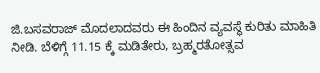ಜಿ.ಬಸವರಾಜ್ ಮೊದಲಾದವರು ಈ ಹಿಂದಿನ ವ್ಯವಸ್ಥೆ ಕುರಿತು ಮಾಹಿತಿ ನೀಡಿ. ಬೆಳಿಗ್ಗೆ 11.15 ಕ್ಕೆ ಮಡಿತೇರು, ಬ್ರಹ್ಮರತೋತ್ಸವ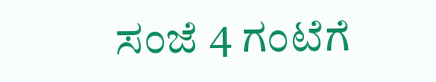ಸಂಜೆ 4 ಗಂಟೆಗೆ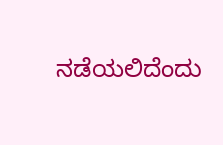ನಡೆಯಲಿದೆಂದು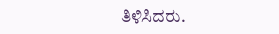ತಿಳಿಸಿದರು.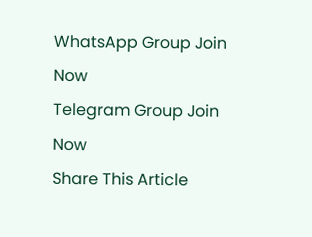WhatsApp Group Join Now
Telegram Group Join Now
Share This Article